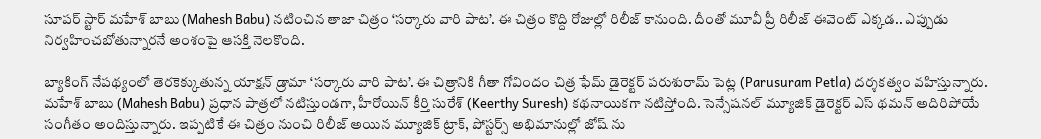సూపర్ స్టార్ మహేశ్ బాబు (Mahesh Babu) నటించిన తాజా చిత్రం ‘సర్కారు వారి పాట’. ఈ చిత్రం కొద్ది రోజుల్లో రిలీజ్ కానుంది. దీంతో మూవీ ప్రీ రిలీజ్ ఈవెంట్ ఎక్కడ.. ఎప్పుడు నిర్వహించబోతున్నారనే అంశంపై ఆసక్తి నెలకొంది.

బ్యాకింగ్ నేపథ్యంలో తెరకెక్కుతున్న యాక్షన్ డ్రామా ‘సర్కారు వారి పాట’. ఈ చిత్రానికి గీతా గోవిందం చిత్ర ఫేమ్ డైరెక్టర్ పరుశురామ్ పెట్ల (Parusuram Petla) దర్శకత్వం వహిస్తున్నారు. మహేశ్ బాబు (Mahesh Babu) ప్రధాన పాత్రలో నటిస్తుండగా, హీరోయిన్ కీర్తి సురేశ్ (Keerthy Suresh) కథనాయికగా నటిస్తోంది. సెన్సేషనల్ మ్యూజిక్ డైరెక్టర్ ఎస్ థమన్ అదిరిపోయే సంగీతం అందిస్తున్నారు. ఇప్పటికే ఈ చిత్రం నుంచి రిలీజ్ అయిన మ్యూజిక్ ట్రాక్, పోస్టర్స్ అభిమానుల్లో జోష్ ను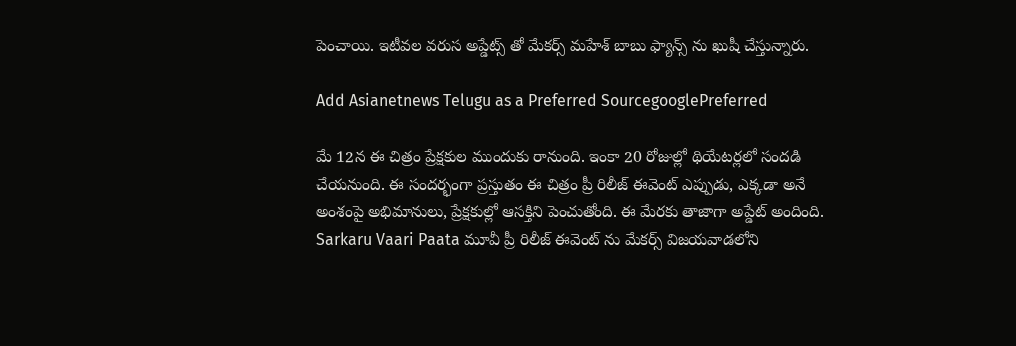పెంచాయి. ఇటీవల వరుస అప్డేట్స్ తో మేకర్స్ మహేశ్ బాబు ఫ్యాన్స్ ను ఖుషీ చేస్తున్నారు.

Add Asianetnews Telugu as a Preferred SourcegooglePreferred

మే 12న ఈ చిత్రం ప్రేక్షకుల ముందుకు రానుంది. ఇంకా 20 రోజుల్లో థియేటర్లలో సందడి చేయనుంది. ఈ సందర్భంగా ప్రస్తుతం ఈ చిత్రం ప్రీ రిలీజ్ ఈవెంట్ ఎప్పుడు, ఎక్కడా అనే అంశంపై అభిమానులు, ప్రేక్షకుల్లో ఆసక్తిని పెంచుతోంది. ఈ మేరకు తాజాగా అప్డేట్ అందింది. Sarkaru Vaari Paata మూవీ ప్రీ రిలీజ్ ఈవెంట్ ను మేకర్స్ విజయవాడలోని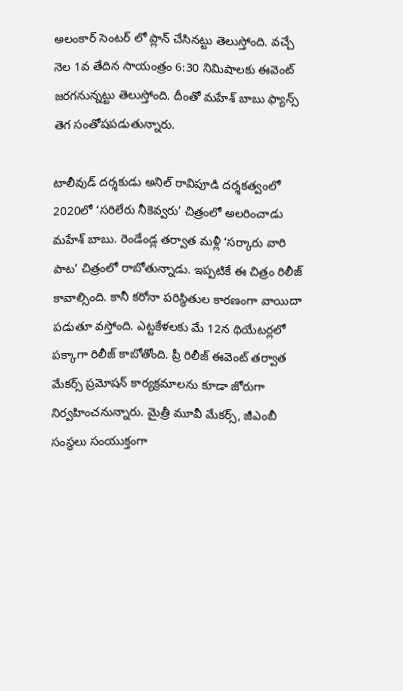అలంకార్ సెంటర్ లో ప్లాన్ చేసినట్టు తెలుస్తోంది. వచ్చే నెల 1వ తేదిన సాయంత్రం 6:30 నిమిషాలకు ఈవెంట్ జరగనున్నట్టు తెలుస్తోంది. దీంతో మహేశ్ బాబు ఫ్యాన్స్ తెగ సంతోషపడుతున్నారు.

టాలీవుడ్ దర్శకుడు అనిల్ రావిపూడి దర్శకత్వంలో 2020లో ‘సరిలేరు నీకెవ్వరు’ చిత్రంలో అలరించాడు మహేశ్ బాబు. రెండేండ్ల తర్వాత మళ్లీ ‘సర్కారు వారి పాట’ చిత్రంలో రాబోతున్నాడు. ఇప్పటికే ఈ చిత్రం రిలీజ్ కావాల్సింది. కానీ కరోనా పరిస్థితుల కారణంగా వాయిదా పడుతూ వస్తోంది. ఎట్టకేళలకు మే 12న థియేటర్లలో పక్కాగా రిలీజ్ కాబోతోంది. ప్రీ రిలీజ్ ఈవెంట్ తర్వాత మేకర్స్ ప్రమోషన్ కార్యక్రమాలను కూడా జోరుగా నిర్వహించనున్నారు. మైత్రీ మూవీ మేకర్స్, జీఎంబీ సంస్థలు సంయుక్తంగా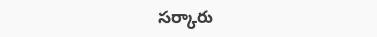సర్కారు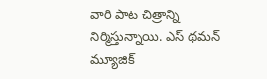వారి పాట చిత్రాన్ని నిర్మిస్తున్నాయి. ఎస్ థమన్ మ్యూజిక్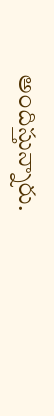అందిస్తున్నారు.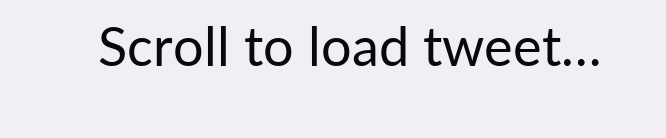Scroll to load tweet…